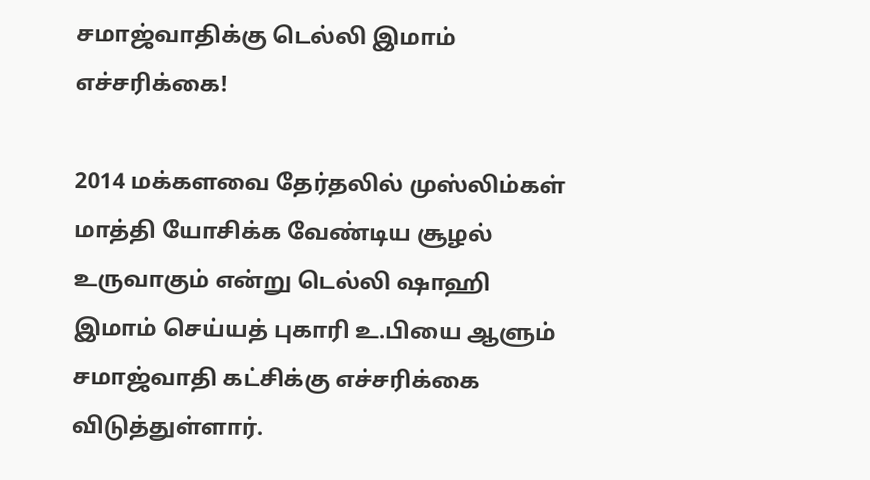சமாஜ்வாதிக்கு டெல்லி இமாம் எச்சரிக்கை!

2014 மக்களவை தேர்தலில் முஸ்லிம்கள் மாத்தி யோசிக்க வேண்டிய சூழல் உருவாகும் என்று டெல்லி ஷாஹி இமாம் செய்யத் புகாரி உ.பியை ஆளும் சமாஜ்வாதி கட்சிக்கு எச்சரிக்கை விடுத்துள்ளார்.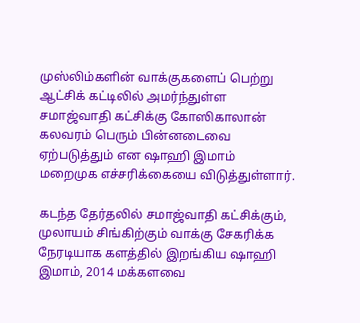முஸ்லிம்களின் வாக்குகளைப் பெற்று ஆட்சிக் கட்டிலில் அமர்ந்துள்ள சமாஜ்வாதி கட்சிக்கு கோஸிகாலான் கலவரம் பெரும் பின்னடைவை ஏற்படுத்தும் என ஷாஹி இமாம் மறைமுக எச்சரிக்கையை விடுத்துள்ளார்.

கடந்த தேர்தலில் சமாஜ்வாதி கட்சிக்கும், முலாயம் சிங்கிற்கும் வாக்கு சேகரிக்க நேரடியாக களத்தில் இறங்கிய ஷாஹி இமாம், 2014 மக்களவை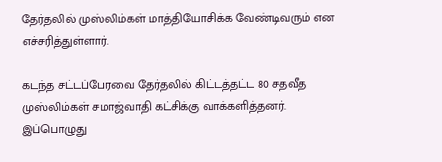தேர்தலில் முஸ்லிம்கள் மாத்தியோசிக்க வேண்டிவரும் என எச்சரித்துள்ளார்.

கடந்த சட்டப்பேரவை தேர்தலில் கிட்டத்தட்ட 80 சதவீத முஸ்லிம்கள் சமாஜ்வாதி கட்சிக்கு வாக்களித்தனர். இப்பொழுது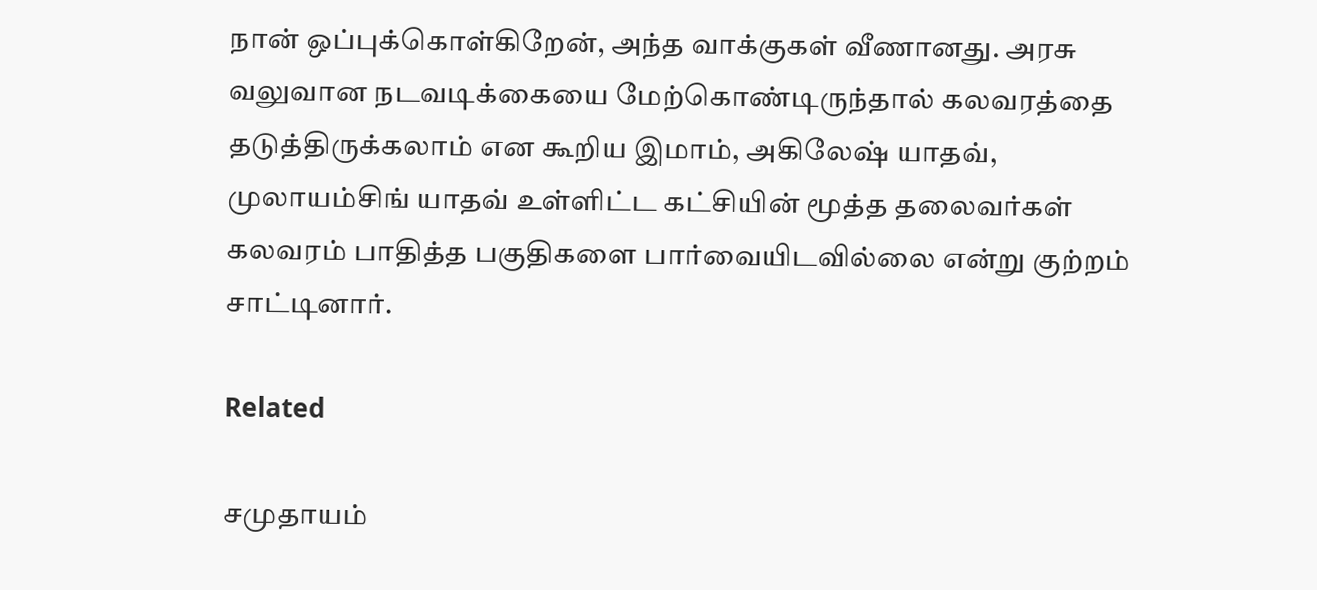நான் ஒப்புக்கொள்கிறேன், அந்த வாக்குகள் வீணானது. அரசு வலுவான நடவடிக்கையை மேற்கொண்டிருந்தால் கலவரத்தை தடுத்திருக்கலாம் என கூறிய இமாம், அகிலேஷ் யாதவ், முலாயம்சிங் யாதவ் உள்ளிட்ட கட்சியின் மூத்த தலைவர்கள் கலவரம் பாதித்த பகுதிகளை பார்வையிடவில்லை என்று குற்றம் சாட்டினார்.

Related

சமுதாயம்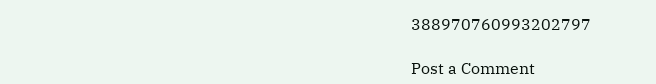388970760993202797

Post a Comment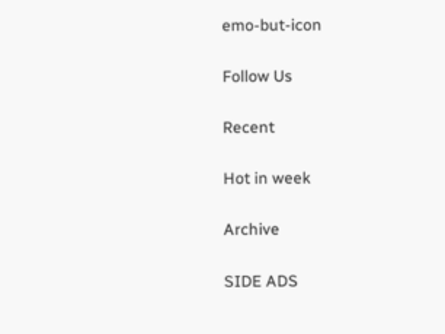emo-but-icon

Follow Us

Recent

Hot in week

Archive

SIDE ADS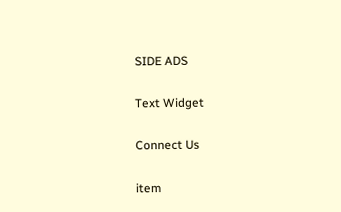SIDE ADS

Text Widget

Connect Us

item